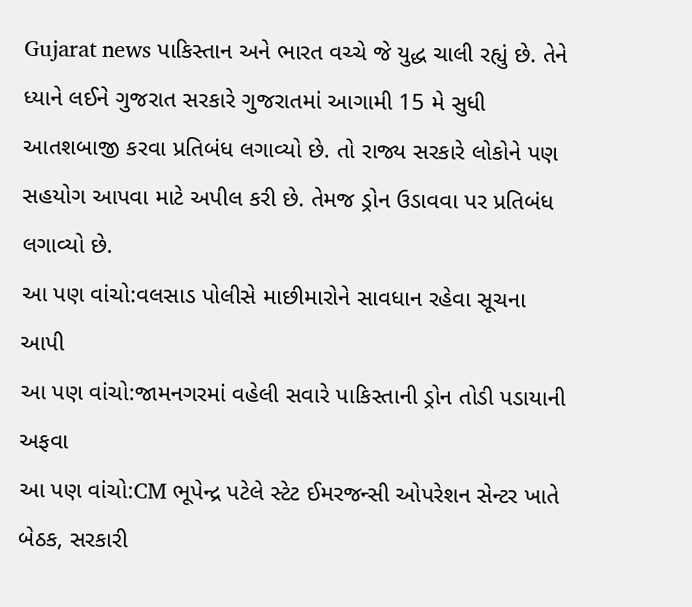Gujarat news પાકિસ્તાન અને ભારત વચ્ચે જે યુદ્ધ ચાલી રહ્યું છે. તેને ધ્યાને લઈને ગુજરાત સરકારે ગુજરાતમાં આગામી 15 મે સુધી આતશબાજી કરવા પ્રતિબંધ લગાવ્યો છે. તો રાજ્ય સરકારે લોકોને પણ સહયોગ આપવા માટે અપીલ કરી છે. તેમજ ડ્રોન ઉડાવવા પર પ્રતિબંધ લગાવ્યો છે.
આ પણ વાંચો:વલસાડ પોલીસે માછીમારોને સાવધાન રહેવા સૂચના આપી
આ પણ વાંચો:જામનગરમાં વહેલી સવારે પાકિસ્તાની ડ્રોન તોડી પડાયાની અફવા
આ પણ વાંચો:CM ભૂપેન્દ્ર પટેલે સ્ટેટ ઈમરજન્સી ઓપરેશન સેન્ટર ખાતે બેઠક, સરકારી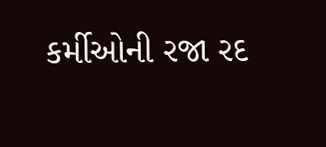કર્મીઓની રજા રદ